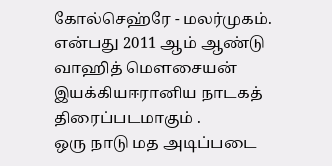கோல்செஹ்ரே - மலர்முகம்.
என்பது 2011 ஆம் ஆண்டு வாஹித் மௌசையன் இயக்கியஈரானிய நாடகத் திரைப்படமாகும் .
ஒரு நாடு மத அடிப்படை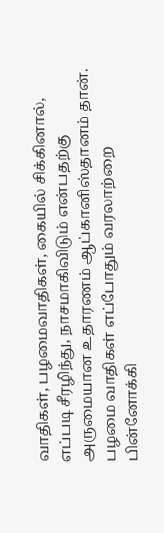வாதிகள், பழமைவாதிகள், கையில் சிக்கினால், எப்படி சீரழிந்து, நாசமாகிவிடும் என்பதற்கு அருமையான உதாரணம் ஆப்கானிஸ்தானம் தான். பழமை வாதிகள் எப்போதும் வரலாற்றை பின்னோக்கி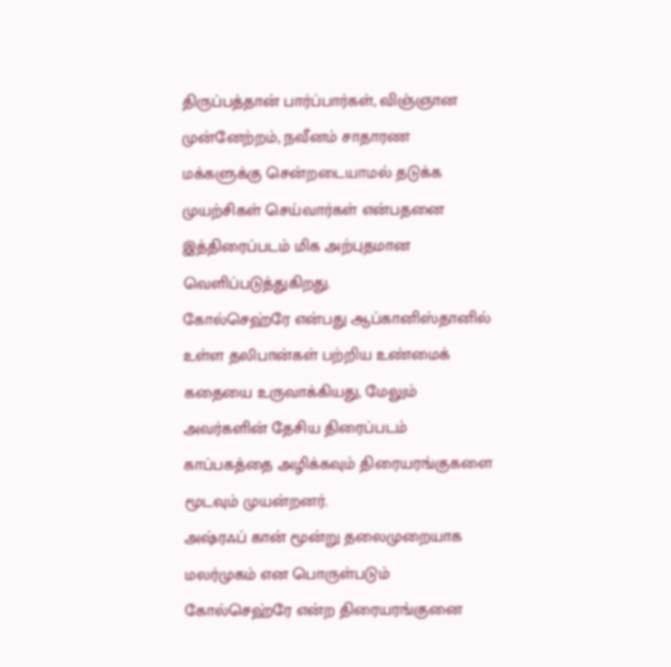திருப்பத்தான் பார்ப்பார்கள், விஞ்ஞான முன்னேற்றம், நவீனம் சாதாரண மக்களுக்கு சென்றடையாமல் தடுக்க முயற்சிகள் செய்வார்கள் என்பதனை இத்திரைப்படம் மிக அற்புதமான வெளிப்படுத்துகிறது.
கோல்செஹ்ரே என்பது ஆப்கானிஸ்தானில் உள்ள தலிபான்கள் பற்றிய உண்மைக் கதையை உருவாக்கியது, மேலும் அவர்களின் தேசிய திரைப்படம் காப்பகத்தை அழிக்கவும் திரையரங்குகளை மூடவும் முயன்றனர்.
அஷ்ரஃப் கான் மூன்று தலைமுறையாக மலர்முகம் என பொருள்படும் கோல்செஹ்ரே என்ற திரையரங்குனை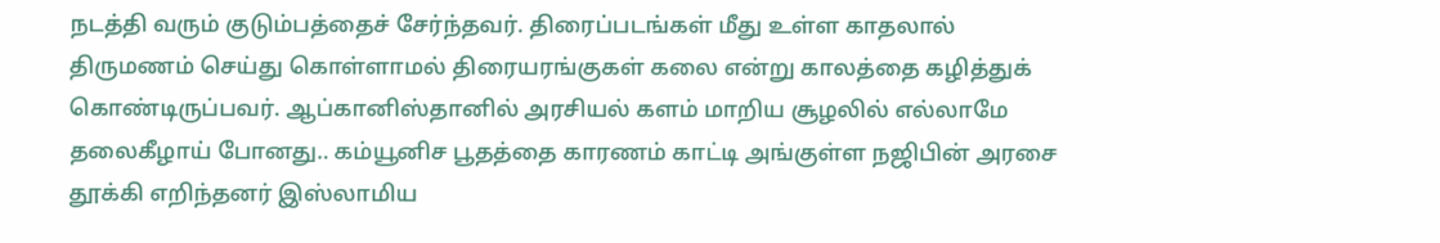நடத்தி வரும் குடும்பத்தைச் சேர்ந்தவர். திரைப்படங்கள் மீது உள்ள காதலால் திருமணம் செய்து கொள்ளாமல் திரையரங்குகள் கலை என்று காலத்தை கழித்துக் கொண்டிருப்பவர். ஆப்கானிஸ்தானில் அரசியல் களம் மாறிய சூழலில் எல்லாமே தலைகீழாய் போனது.. கம்யூனிச பூதத்தை காரணம் காட்டி அங்குள்ள நஜிபின் அரசை தூக்கி எறிந்தனர் இஸ்லாமிய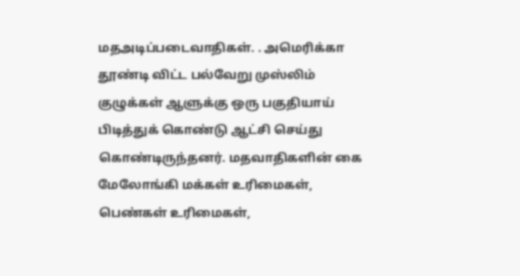மதஅடிப்படைவாதிகள். . அமெரிக்கா தூண்டி விட்ட பல்வேறு முஸ்லிம் குழுக்கள் ஆளுக்கு ஒரு பகுதியாய் பிடித்துக் கொண்டு ஆட்சி செய்து கொண்டிருந்தனர். மதவாதிகளின் கை மேலோங்கி மக்கள் உரிமைகள், பெண்கள் உரிமைகள்,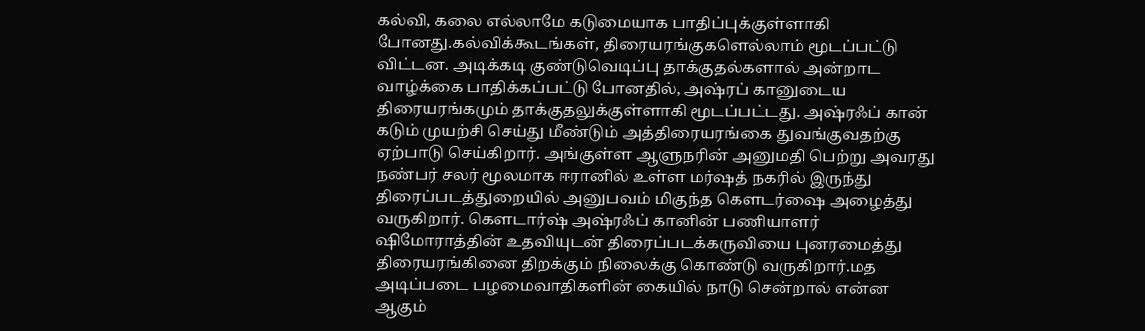கல்வி, கலை எல்லாமே கடுமையாக பாதிப்புக்குள்ளாகி போனது.கல்விக்கூடங்கள், திரையரங்குகளெல்லாம் மூடப்பட்டு விட்டன. அடிக்கடி குண்டுவெடிப்பு தாக்குதல்களால் அன்றாட வாழ்க்கை பாதிக்கப்பட்டு போனதில், அஷ்ரப் கானுடைய திரையரங்கமும் தாக்குதலுக்குள்ளாகி மூடப்பட்டது. அஷ்ரஃப் கான் கடும் முயற்சி செய்து மீண்டும் அத்திரையரங்கை துவங்குவதற்கு ஏற்பாடு செய்கிறார். அங்குள்ள ஆளுநரின் அனுமதி பெற்று அவரது நண்பர் சலர் மூலமாக ஈரானில் உள்ள மர்ஷத் நகரில் இருந்து திரைப்படத்துறையில் அனுபவம் மிகுந்த கௌடர்ஷை அழைத்து வருகிறார். கௌடார்ஷ் அஷ்ரஃப் கானின் பணியாளர் ஷிமோராத்தின் உதவியுடன் திரைப்படக்கருவியை புனரமைத்து திரையரங்கினை திறக்கும் நிலைக்கு கொண்டு வருகிறார்.மத அடிப்படை பழமைவாதிகளின் கையில் நாடு சென்றால் என்ன ஆகும்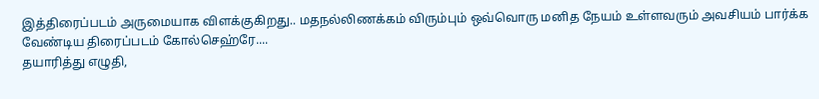இத்திரைப்படம் அருமையாக விளக்குகிறது.. மதநல்லிணக்கம் விரும்பும் ஒவ்வொரு மனித நேயம் உள்ளவரும் அவசியம் பார்க்க வேண்டிய திரைப்படம் கோல்செஹ்ரே....
தயாரித்து எழுதி,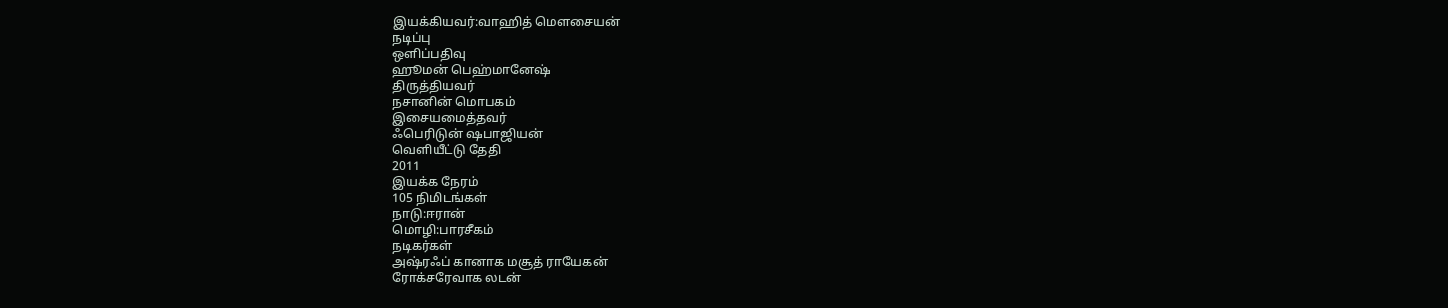இயக்கியவர்:வாஹித் மௌசையன்
நடிப்பு
ஒளிப்பதிவு
ஹூமன் பெஹ்மானேஷ்
திருத்தியவர்
நசானின் மொபகம்
இசையமைத்தவர்
ஃபெரிடுன் ஷபாஜியன்
வெளியீட்டு தேதி
2011
இயக்க நேரம்
105 நிமிடங்கள்
நாடு:ஈரான்
மொழி:பாரசீகம்
நடிகர்கள்
அஷ்ரஃப் கானாக மசூத் ராயேகன்
ரோக்சரேவாக லடன்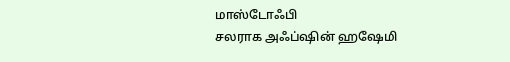மாஸ்டோஃபி
சலராக அஃப்ஷின் ஹஷேமி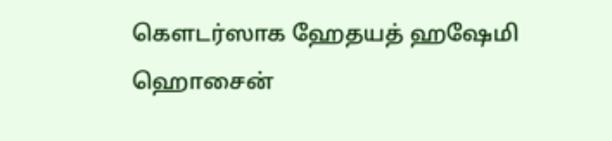கௌடர்ஸாக ஹேதயத் ஹஷேமி
ஹொசைன்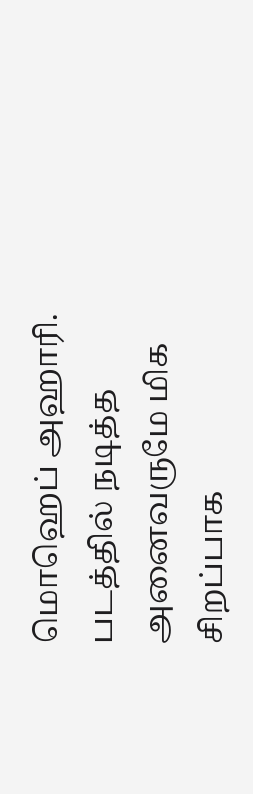மொஹெப் அஹாரி.
படத்தில் நடித்த அனைவருமே மிக சிறப்பாக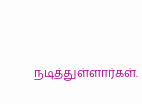நடித்துள்ளார்கள்.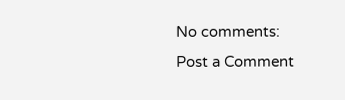No comments:
Post a Comment